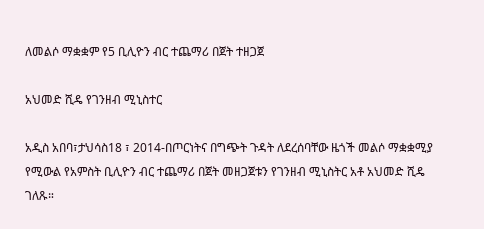ለመልሶ ማቋቋም የ5 ቢሊዮን ብር ተጨማሪ በጀት ተዘጋጀ

አህመድ ሺዴ የገንዘብ ሚኒስተር

አዲስ አበባ፣ታህሳስ18 ፣ 2014-በጦርነትና በግጭት ጉዳት ለደረሰባቸው ዜጎች መልሶ ማቋቋሚያ የሚውል የአምስት ቢሊዮን ብር ተጨማሪ በጀት መዘጋጀቱን የገንዘብ ሚኒስትር አቶ አህመድ ሺዴ ገለጹ።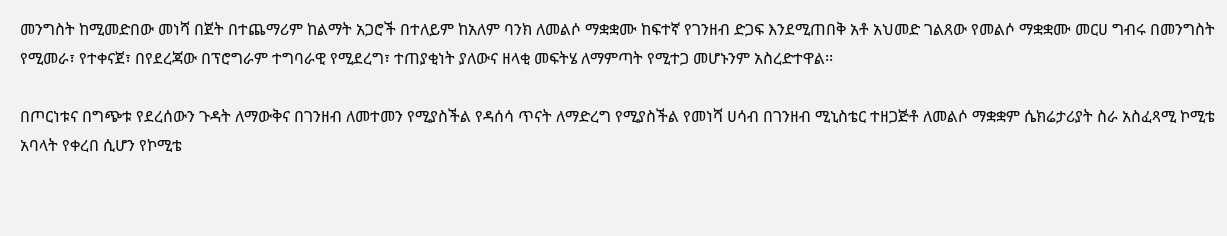መንግስት ከሚመድበው መነሻ በጀት በተጨማሪም ከልማት አጋሮች በተለይም ከአለም ባንክ ለመልሶ ማቋቋሙ ከፍተኛ የገንዘብ ድጋፍ እንደሚጠበቅ አቶ አህመድ ገልጸው የመልሶ ማቋቋሙ መርሀ ግብሩ በመንግስት የሚመራ፣ የተቀናጀ፣ በየደረጃው በፕሮግራም ተግባራዊ የሚደረግ፣ ተጠያቂነት ያለውና ዘላቂ መፍትሄ ለማምጣት የሚተጋ መሆኑንም አስረድተዋል፡፡

በጦርነቱና በግጭቱ የደረሰውን ጉዳት ለማውቅና በገንዘብ ለመተመን የሚያስችል የዳሰሳ ጥናት ለማድረግ የሚያስችል የመነሻ ሀሳብ በገንዘብ ሚኒስቴር ተዘጋጅቶ ለመልሶ ማቋቋም ሴክሬታሪያት ስራ አስፈጻሚ ኮሚቴ አባላት የቀረበ ሲሆን የኮሚቴ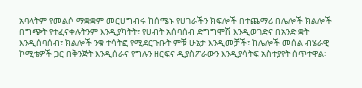አባላትም የመልሶ ማቋቋም መርሀግብሩ ከሰሜኑ የሀገራችን ክፍሎች በተጨማሪ በሌሎች ክልሎች በግጭት የተፈናቀሉትንም እንዲያካትት፣ የሀብት አሰባሰብ ድግግሞሽ እንዲወገድና በአንድ ቋት እንዲሰባሰብ፣ ክልሎች ንቁ ተሳትፎ የሚደርጉቡት ምቹ ሁኔታ እንዲመቻች፣ ከሌሎች መሰል ብሄራዊ ኮሚቴዎች ጋር በቅንጅት እንዲሰራና የግሉን ዘርፍና ዲያስፖራውን እንዲያሳትፍ አስተያየት ሰጥተዋል፡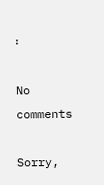፡

No comments

Sorry,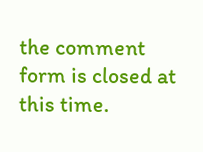the comment form is closed at this time.